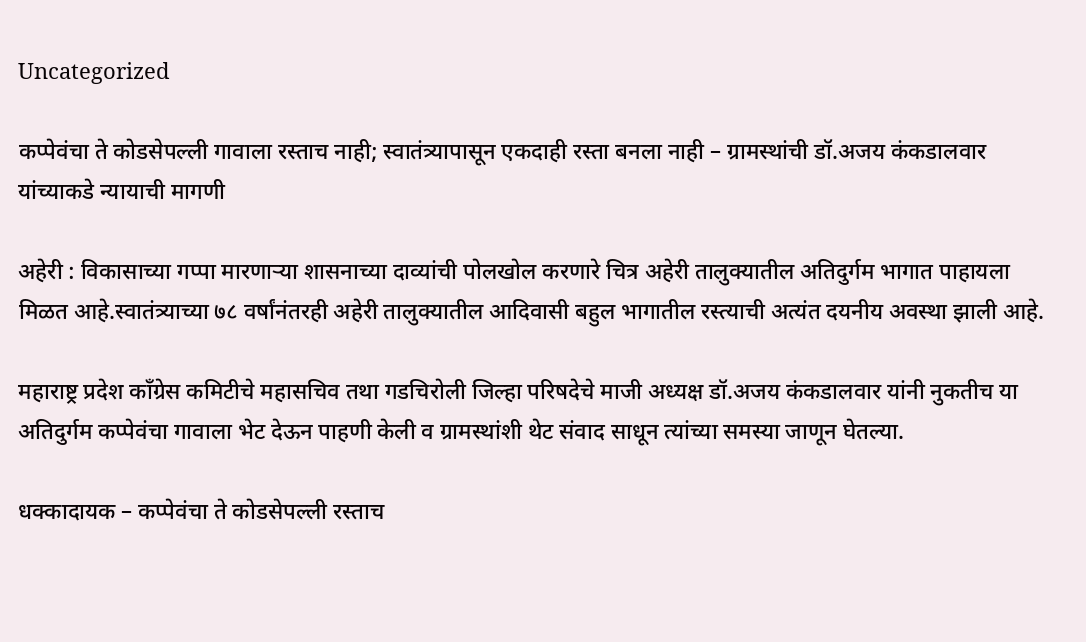Uncategorized

कप्पेवंचा ते कोडसेपल्ली गावाला रस्ताच नाही; स्वातंत्र्यापासून एकदाही रस्ता बनला नाही – ग्रामस्थांची डॉ.अजय कंकडालवार यांच्याकडे न्यायाची मागणी

अहेरी : विकासाच्या गप्पा मारणाऱ्या शासनाच्या दाव्यांची पोलखोल करणारे चित्र अहेरी तालुक्यातील अतिदुर्गम भागात पाहायला मिळत आहे.स्वातंत्र्याच्या ७८ वर्षांनंतरही अहेरी तालुक्यातील आदिवासी बहुल भागातील रस्त्याची अत्यंत दयनीय अवस्था झाली आहे.

महाराष्ट्र प्रदेश काँग्रेस कमिटीचे महासचिव तथा गडचिरोली जिल्हा परिषदेचे माजी अध्यक्ष डॉ.अजय कंकडालवार यांनी नुकतीच या अतिदुर्गम कप्पेवंचा गावाला भेट देऊन पाहणी केली व ग्रामस्थांशी थेट संवाद साधून त्यांच्या समस्या जाणून घेतल्या.

धक्कादायक – कप्पेवंचा ते कोडसेपल्ली रस्ताच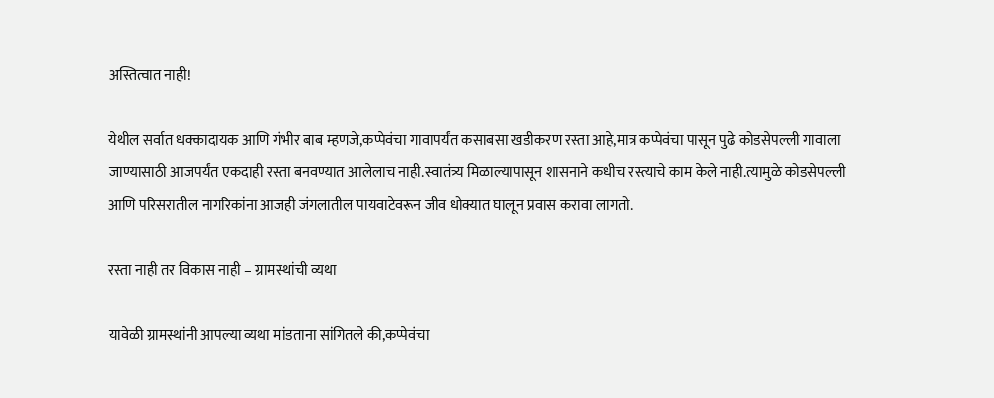अस्तित्वात नाही!

येथील सर्वात धक्कादायक आणि गंभीर बाब म्हणजे,कप्पेवंचा गावापर्यंत कसाबसा खडीकरण रस्ता आहे,मात्र कप्पेवंचा पासून पुढे कोडसेपल्ली गावाला जाण्यासाठी आजपर्यंत एकदाही रस्ता बनवण्यात आलेलाच नाही.स्वातंत्र्य मिळाल्यापासून शासनाने कधीच रस्त्याचे काम केले नाही.त्यामुळे कोडसेपल्ली आणि परिसरातील नागरिकांना आजही जंगलातील पायवाटेवरून जीव धोक्यात घालून प्रवास करावा लागतो.

रस्ता नाही तर विकास नाही – ग्रामस्थांची व्यथा

यावेळी ग्रामस्थांनी आपल्या व्यथा मांडताना सांगितले की,कप्पेवंचा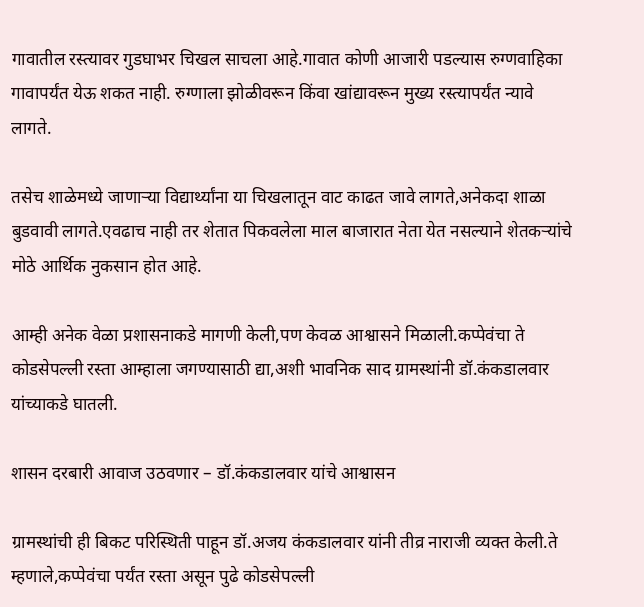गावातील रस्त्यावर गुडघाभर चिखल साचला आहे.गावात कोणी आजारी पडल्यास रुग्णवाहिका गावापर्यंत येऊ शकत नाही. रुग्णाला झोळीवरून किंवा खांद्यावरून मुख्य रस्त्यापर्यंत न्यावे लागते.

तसेच शाळेमध्ये जाणाऱ्या विद्यार्थ्यांना या चिखलातून वाट काढत जावे लागते,अनेकदा शाळा बुडवावी लागते.एवढाच नाही तर शेतात पिकवलेला माल बाजारात नेता येत नसल्याने शेतकऱ्यांचे मोठे आर्थिक नुकसान होत आहे.

आम्ही अनेक वेळा प्रशासनाकडे मागणी केली,पण केवळ आश्वासने मिळाली.कप्पेवंचा ते कोडसेपल्ली रस्ता आम्हाला जगण्यासाठी द्या,अशी भावनिक साद ग्रामस्थांनी डॉ.कंकडालवार यांच्याकडे घातली.

शासन दरबारी आवाज उठवणार – डॉ.कंकडालवार यांचे आश्वासन

ग्रामस्थांची ही बिकट परिस्थिती पाहून डॉ.अजय कंकडालवार यांनी तीव्र नाराजी व्यक्त केली.ते म्हणाले,कप्पेवंचा पर्यंत रस्ता असून पुढे कोडसेपल्ली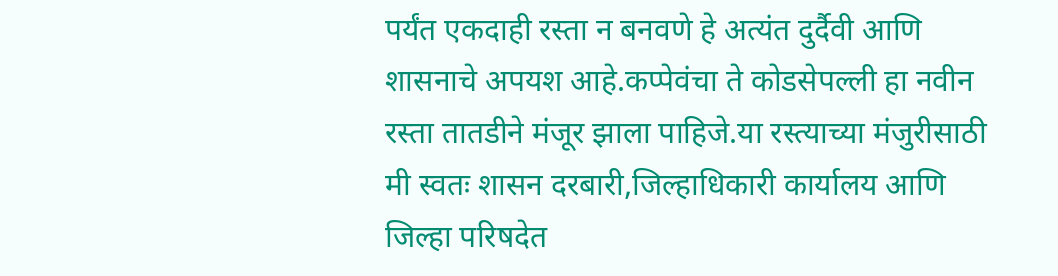पर्यंत एकदाही रस्ता न बनवणे हे अत्यंत दुर्दैवी आणि शासनाचे अपयश आहे.कप्पेवंचा ते कोडसेपल्ली हा नवीन रस्ता तातडीने मंजूर झाला पाहिजे.या रस्त्याच्या मंजुरीसाठी मी स्वतः शासन दरबारी,जिल्हाधिकारी कार्यालय आणि जिल्हा परिषदेत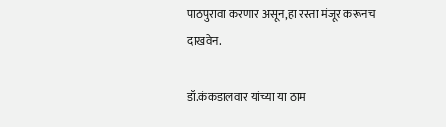पाठपुरावा करणार असून,हा रस्ता मंजूर करूनच दाखवेन.

डॉ.कंकडालवार यांच्या या ठाम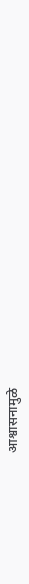आश्वासनामुळे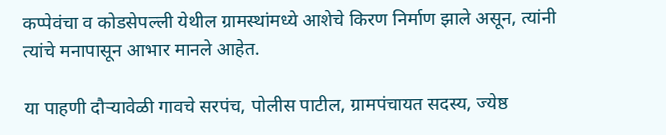कप्पेवंचा व कोडसेपल्ली येथील ग्रामस्थांमध्ये आशेचे किरण निर्माण झाले असून, त्यांनी त्यांचे मनापासून आभार मानले आहेत.

या पाहणी दौऱ्यावेळी गावचे सरपंच, पोलीस पाटील, ग्रामपंचायत सदस्य, ज्येष्ठ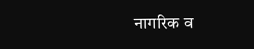नागरिक व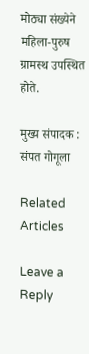मोठ्या संख्येने महिला-पुरुष ग्रामस्थ उपस्थित होते.

मुख्य संपादक : संपत गोगूला

Related Articles

Leave a Reply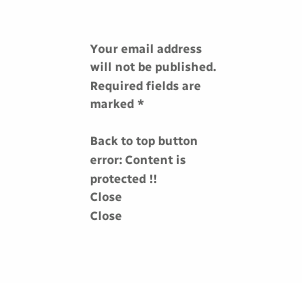Your email address will not be published. Required fields are marked *

Back to top button
error: Content is protected !!
Close
Close